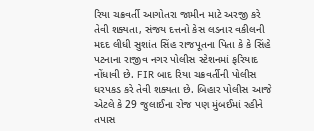રિયા ચક્રવર્તી આગોતરા જામીન માટે અરજી કરે તેવી શક્યતા, સંજય દત્તનો કેસ લડનાર વકીલની મદદ લીધી સુશાંત સિંહ રાજપૂતના પિતા કે કે સિંહે પટનાના રાજીવ નગર પોલીસ સ્ટેશનમાં ફરિયાદ નોંધાવી છે. FIR બાદ રિયા ચક્રવર્તીની પોલીસ ધરપકડ કરે તેવી શક્યતા છે. બિહાર પોલીસ આજે એટલે કે 29 જુલાઈના રોજ પણ મુંબઈમાં રહીને તપાસ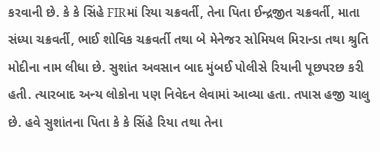કરવાની છે. કે કે સિંહે FIRમાં રિયા ચક્રવર્તી, તેના પિતા ઈન્દ્રજીત ચક્રવર્તી, માતા સંધ્યા ચક્રવર્તી, ભાઈ શોવિક ચક્રવર્તી તથા બે મેનેજર સોમિયલ મિરાન્ડા તથા શ્રુતિ મોદીના નામ લીધા છે. સુશાંત અવસાન બાદ મુંબઈ પોલીસે રિયાની પૂછપરછ કરી હતી. ત્યારબાદ અન્ય લોકોના પણ નિવેદન લેવામાં આવ્યા હતા. તપાસ હજી ચાલુ છે. હવે સુશાંતના પિતા કે કે સિંહે રિયા તથા તેના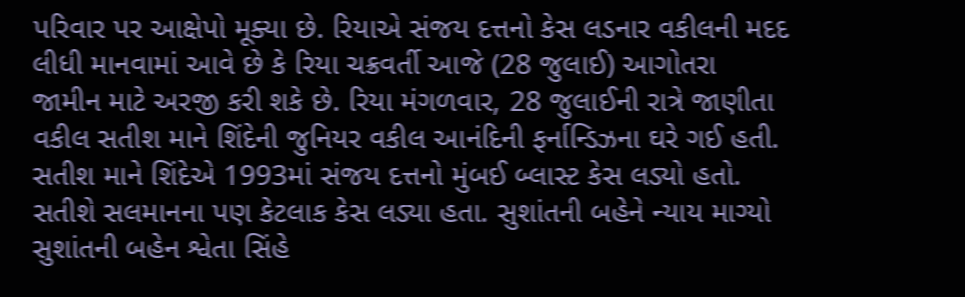પરિવાર પર આક્ષેપો મૂક્યા છે. રિયાએ સંજય દત્તનો કેસ લડનાર વકીલની મદદ લીધી માનવામાં આવે છે કે રિયા ચક્રવર્તી આજે (28 જુલાઈ) આગોતરા જામીન માટે અરજી કરી શકે છે. રિયા મંગળવાર, 28 જુલાઈની રાત્રે જાણીતા વકીલ સતીશ માને શિંદેની જુનિયર વકીલ આનંદિની ફર્નાન્ડિઝના ઘરે ગઈ હતી. સતીશ માને શિંદેએ 1993માં સંજય દત્તનો મુંબઈ બ્લાસ્ટ કેસ લડ્યો હતો. સતીશે સલમાનના પણ કેટલાક કેસ લડ્યા હતા. સુશાંતની બહેને ન્યાય માગ્યો સુશાંતની બહેન શ્વેતા સિંહે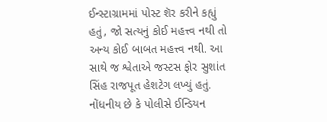ઈન્સ્ટાગ્રામમાં પોસ્ટ શૅર કરીને કહ્યું હતું, જો સત્યનું કોઈ મહત્ત્વ નથી તો અન્ય કોઈ બાબત મહત્ત્વ નથી. આ સાથે જ શ્વેતાએ જસ્ટસ ફોર સુશાંત સિંહ રાજપૂત હેશટેગ લખ્યું હતું. નોંધનીય છે કે પોલીસે ઈન્ડિયન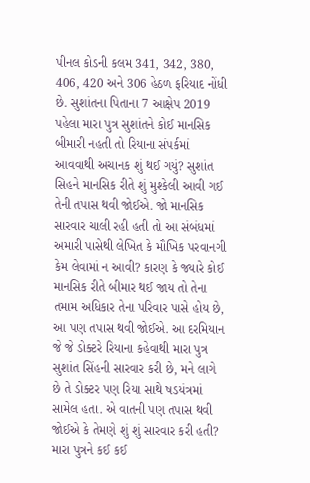પીનલ કોડની કલમ 341, 342, 380, 406, 420 અને 306 હેઠળ ફરિયાદ નોંધી છે. સુશાંતના પિતાના 7 આક્ષેપ 2019 પહેલા મારા પુત્ર સુશાંતને કોઈ માનસિક બીમારી નહતી તો રિયાના સંપર્કમાં આવવાથી અચાનક શું થઈ ગયું? સુશાંત સિહને માનસિક રીતે શું મુશ્કેલી આવી ગઈ તેની તપાસ થવી જોઈએ. જો માનસિક સારવાર ચાલી રહી હતી તો આ સંબંધમાં અમારી પાસેથી લેખિત કે મૌખિક પરવાનગી કેમ લેવામાં ન આવી? કારણ કે જ્યારે કોઈ માનસિક રીતે બીમાર થઈ જાય તો તેના તમામ અધિકાર તેના પરિવાર પાસે હોય છે, આ પણ તપાસ થવી જોઈએ. આ દરમિયાન જે જે ડોક્ટરે રિયાના કહેવાથી મારા પુત્ર સુશાંત સિંહની સારવાર કરી છે, મને લાગે છે તે ડોક્ટર પણ રિયા સાથે ષડયંત્રમાં સામેલ હતા. એ વાતની પણ તપાસ થવી જોઈએ કે તેમણે શું શું સારવાર કરી હતી? મારા પુત્રને કઈ કઈ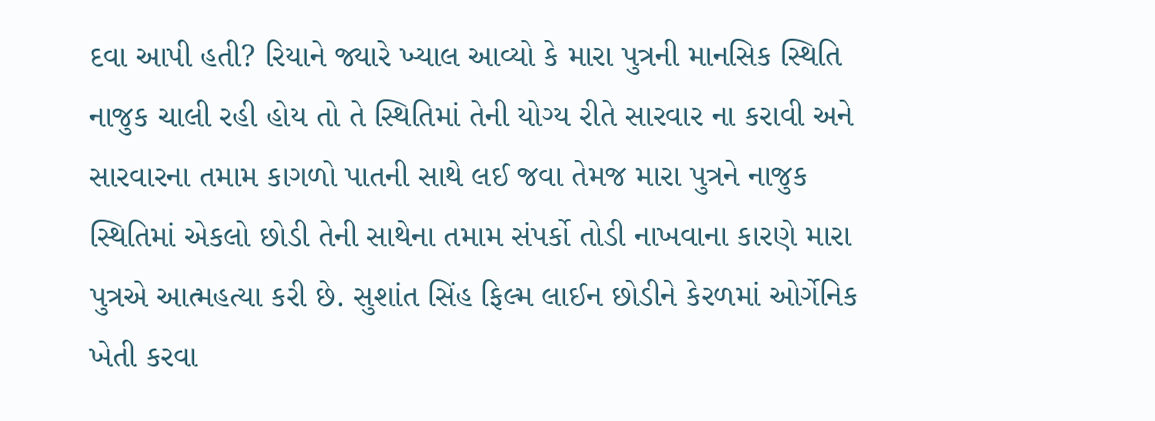દવા આપી હતી? રિયાને જ્યારે ખ્યાલ આવ્યો કે મારા પુત્રની માનસિક સ્થિતિ નાજુક ચાલી રહી હોય તો તે સ્થિતિમાં તેની યોગ્ય રીતે સારવાર ના કરાવી અને સારવારના તમામ કાગળો પાતની સાથે લઈ જવા તેમજ મારા પુત્રને નાજુક સ્થિતિમાં એકલો છોડી તેની સાથેના તમામ સંપર્કો તોડી નાખવાના કારણે મારા પુત્રએ આત્મહત્યા કરી છે. સુશાંત સિંહ ફિલ્મ લાઈન છોડીને કેરળમાં ઓર્ગેનિક ખેતી કરવા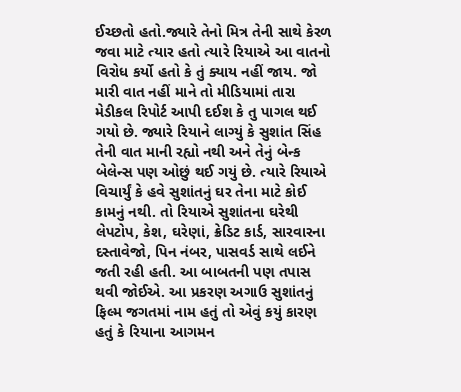ઈચ્છતો હતો.જ્યારે તેનો મિત્ર તેની સાથે કેરળ જવા માટે ત્યાર હતો ત્યારે રિયાએ આ વાતનો વિરોધ કર્યો હતો કે તું ક્યાય નહીં જાય. જો મારી વાત નહીં માને તો મીડિયામાં તારા મેડીકલ રિપોર્ટ આપી દઈશ કે તુ પાગલ થઈ ગયો છે. જ્યારે રિયાને લાગ્યું કે સુશાંત સિંહ તેની વાત માની રહ્યો નથી અને તેનું બેન્ક બેલેન્સ પણ ઓછું થઈ ગયું છે. ત્યારે રિયાએ વિચાર્યું કે હવે સુશાંતનું ઘર તેના માટે કોઈ કામનું નથી. તો રિયાએ સુશાંતના ઘરેથી લેપટોપ, કેશ, ઘરેણાં, ક્રેડિટ કાર્ડ, સારવારના દસ્તાવેજો, પિન નંબર, પાસવર્ડ સાથે લઈને જતી રહી હતી. આ બાબતની પણ તપાસ થવી જોઈએ. આ પ્રકરણ અગાઉ સુશાંતનું ફિલ્મ જગતમાં નામ હતું તો એવું કયું કારણ હતું કે રિયાના આગમન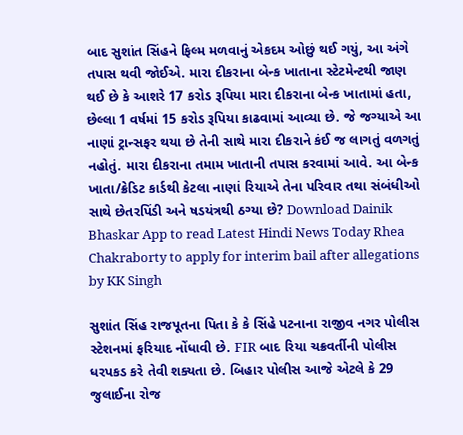બાદ સુશાંત સિંહને ફિલ્મ મળવાનું એકદમ ઓછું થઈ ગયું, આ અંગે તપાસ થવી જોઈએ. મારા દીકરાના બેન્ક ખાતાના સ્ટેટમેન્ટથી જાણ થઈ છે કે આશરે 17 કરોડ રૂપિયા મારા દીકરાના બેન્ક ખાતામાં હતા, છેલ્લા 1 વર્ષમાં 15 કરોડ રૂપિયા કાઢવામાં આવ્યા છે. જે જગ્યાએ આ નાણાં ટ્રાન્સફર થયા છે તેની સાથે મારા દીકરાને કંઈ જ લાગતું વળગતું નહોતું. મારા દીકરાના તમામ ખાતાની તપાસ કરવામાં આવે. આ બેન્ક ખાતા/ક્રેડિટ કાર્ડથી કેટલા નાણાં રિયાએ તેના પરિવાર તથા સંબંધીઓ સાથે છેતરપિંડી અને ષડયંત્રથી ઠગ્યા છે? Download Dainik Bhaskar App to read Latest Hindi News Today Rhea Chakraborty to apply for interim bail after allegations by KK Singh

સુશાંત સિંહ રાજપૂતના પિતા કે કે સિંહે પટનાના રાજીવ નગર પોલીસ સ્ટેશનમાં ફરિયાદ નોંધાવી છે. FIR બાદ રિયા ચક્રવર્તીની પોલીસ ધરપકડ કરે તેવી શક્યતા છે. બિહાર પોલીસ આજે એટલે કે 29 જુલાઈના રોજ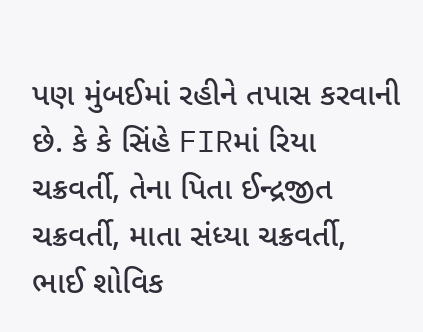પણ મુંબઈમાં રહીને તપાસ કરવાની છે. કે કે સિંહે FIRમાં રિયા ચક્રવર્તી, તેના પિતા ઈન્દ્રજીત ચક્રવર્તી, માતા સંધ્યા ચક્રવર્તી, ભાઈ શોવિક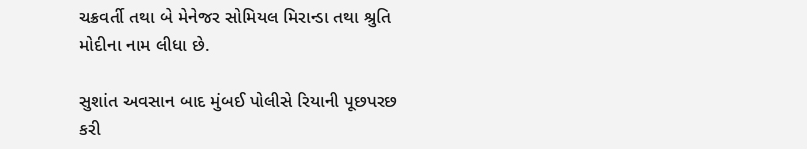ચક્રવર્તી તથા બે મેનેજર સોમિયલ મિરાન્ડા તથા શ્રુતિ મોદીના નામ લીધા છે.

સુશાંત અવસાન બાદ મુંબઈ પોલીસે રિયાની પૂછપરછ કરી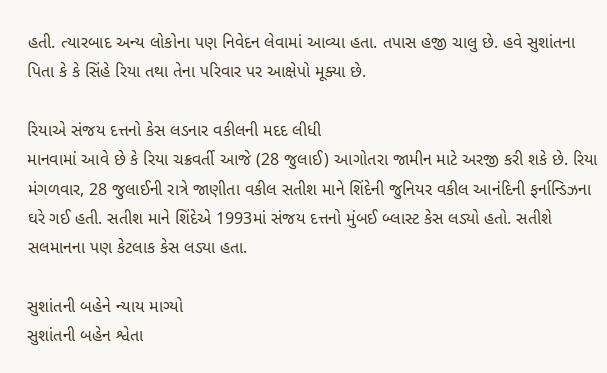હતી. ત્યારબાદ અન્ય લોકોના પણ નિવેદન લેવામાં આવ્યા હતા. તપાસ હજી ચાલુ છે. હવે સુશાંતના પિતા કે કે સિંહે રિયા તથા તેના પરિવાર પર આક્ષેપો મૂક્યા છે.

રિયાએ સંજય દત્તનો કેસ લડનાર વકીલની મદદ લીધી
માનવામાં આવે છે કે રિયા ચક્રવર્તી આજે (28 જુલાઈ) આગોતરા જામીન માટે અરજી કરી શકે છે. રિયા મંગળવાર, 28 જુલાઈની રાત્રે જાણીતા વકીલ સતીશ માને શિંદેની જુનિયર વકીલ આનંદિની ફર્નાન્ડિઝના ઘરે ગઈ હતી. સતીશ માને શિંદેએ 1993માં સંજય દત્તનો મુંબઈ બ્લાસ્ટ કેસ લડ્યો હતો. સતીશે સલમાનના પણ કેટલાક કેસ લડ્યા હતા.

સુશાંતની બહેને ન્યાય માગ્યો
સુશાંતની બહેન શ્વેતા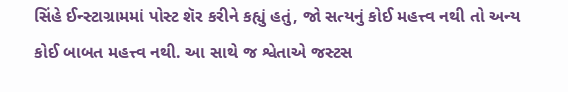સિંહે ઈન્સ્ટાગ્રામમાં પોસ્ટ શૅર કરીને કહ્યું હતું, જો સત્યનું કોઈ મહત્ત્વ નથી તો અન્ય કોઈ બાબત મહત્ત્વ નથી. આ સાથે જ શ્વેતાએ જસ્ટસ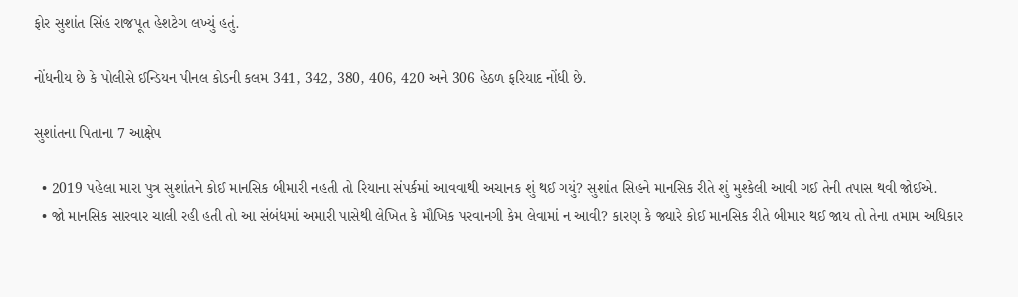ફોર સુશાંત સિંહ રાજપૂત હેશટેગ લખ્યું હતું.

નોંધનીય છે કે પોલીસે ઈન્ડિયન પીનલ કોડની કલમ 341, 342, 380, 406, 420 અને 306 હેઠળ ફરિયાદ નોંધી છે.

સુશાંતના પિતાના 7 આક્ષેપ

  • 2019 પહેલા મારા પુત્ર સુશાંતને કોઈ માનસિક બીમારી નહતી તો રિયાના સંપર્કમાં આવવાથી અચાનક શું થઈ ગયું? સુશાંત સિહને માનસિક રીતે શું મુશ્કેલી આવી ગઈ તેની તપાસ થવી જોઈએ.
  • જો માનસિક સારવાર ચાલી રહી હતી તો આ સંબંધમાં અમારી પાસેથી લેખિત કે મૌખિક પરવાનગી કેમ લેવામાં ન આવી? કારણ કે જ્યારે કોઈ માનસિક રીતે બીમાર થઈ જાય તો તેના તમામ અધિકાર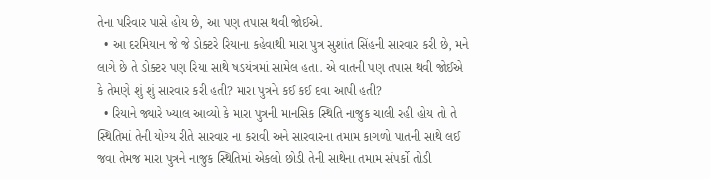તેના પરિવાર પાસે હોય છે, આ પણ તપાસ થવી જોઈએ.
  • આ દરમિયાન જે જે ડોક્ટરે રિયાના કહેવાથી મારા પુત્ર સુશાંત સિંહની સારવાર કરી છે, મને લાગે છે તે ડોક્ટર પણ રિયા સાથે ષડયંત્રમાં સામેલ હતા. એ વાતની પણ તપાસ થવી જોઈએ કે તેમણે શું શું સારવાર કરી હતી? મારા પુત્રને કઈ કઈ દવા આપી હતી?
  • રિયાને જ્યારે ખ્યાલ આવ્યો કે મારા પુત્રની માનસિક સ્થિતિ નાજુક ચાલી રહી હોય તો તે સ્થિતિમાં તેની યોગ્ય રીતે સારવાર ના કરાવી અને સારવારના તમામ કાગળો પાતની સાથે લઈ જવા તેમજ મારા પુત્રને નાજુક સ્થિતિમાં એકલો છોડી તેની સાથેના તમામ સંપર્કો તોડી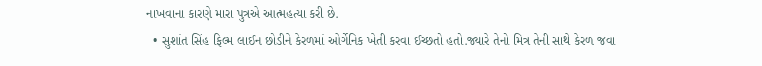નાખવાના કારણે મારા પુત્રએ આત્મહત્યા કરી છે.
  • સુશાંત સિંહ ફિલ્મ લાઈન છોડીને કેરળમાં ઓર્ગેનિક ખેતી કરવા ઈચ્છતો હતો.જ્યારે તેનો મિત્ર તેની સાથે કેરળ જવા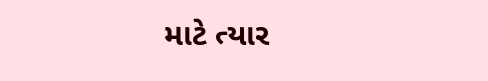માટે ત્યાર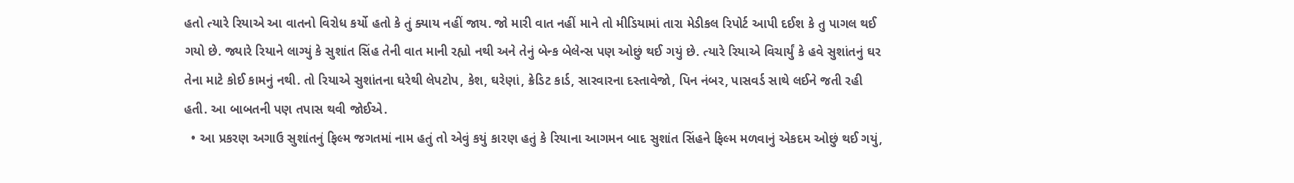હતો ત્યારે રિયાએ આ વાતનો વિરોધ કર્યો હતો કે તું ક્યાય નહીં જાય. જો મારી વાત નહીં માને તો મીડિયામાં તારા મેડીકલ રિપોર્ટ આપી દઈશ કે તુ પાગલ થઈ ગયો છે. જ્યારે રિયાને લાગ્યું કે સુશાંત સિંહ તેની વાત માની રહ્યો નથી અને તેનું બેન્ક બેલેન્સ પણ ઓછું થઈ ગયું છે. ત્યારે રિયાએ વિચાર્યું કે હવે સુશાંતનું ઘર તેના માટે કોઈ કામનું નથી. તો રિયાએ સુશાંતના ઘરેથી લેપટોપ, કેશ, ઘરેણાં, ક્રેડિટ કાર્ડ, સારવારના દસ્તાવેજો, પિન નંબર, પાસવર્ડ સાથે લઈને જતી રહી હતી. આ બાબતની પણ તપાસ થવી જોઈએ.
  • આ પ્રકરણ અગાઉ સુશાંતનું ફિલ્મ જગતમાં નામ હતું તો એવું કયું કારણ હતું કે રિયાના આગમન બાદ સુશાંત સિંહને ફિલ્મ મળવાનું એકદમ ઓછું થઈ ગયું,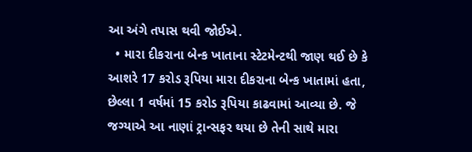આ અંગે તપાસ થવી જોઈએ.
  • મારા દીકરાના બેન્ક ખાતાના સ્ટેટમેન્ટથી જાણ થઈ છે કે આશરે 17 કરોડ રૂપિયા મારા દીકરાના બેન્ક ખાતામાં હતા, છેલ્લા 1 વર્ષમાં 15 કરોડ રૂપિયા કાઢવામાં આવ્યા છે. જે જગ્યાએ આ નાણાં ટ્રાન્સફર થયા છે તેની સાથે મારા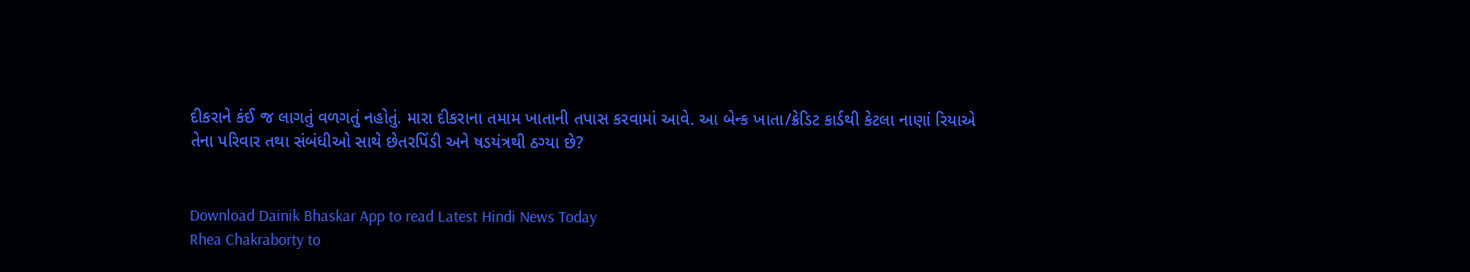દીકરાને કંઈ જ લાગતું વળગતું નહોતું. મારા દીકરાના તમામ ખાતાની તપાસ કરવામાં આવે. આ બેન્ક ખાતા/ક્રેડિટ કાર્ડથી કેટલા નાણાં રિયાએ તેના પરિવાર તથા સંબંધીઓ સાથે છેતરપિંડી અને ષડયંત્રથી ઠગ્યા છે?


Download Dainik Bhaskar App to read Latest Hindi News Today
Rhea Chakraborty to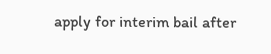apply for interim bail after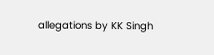allegations by KK Singh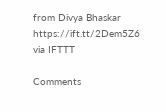from Divya Bhaskar https://ift.tt/2Dem5Z6
via IFTTT

Comments